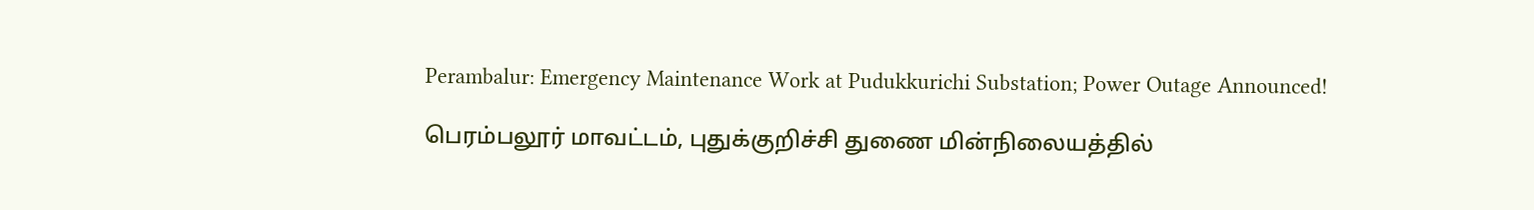Perambalur: Emergency Maintenance Work at Pudukkurichi Substation; Power Outage Announced!

பெரம்பலூர் மாவட்டம், புதுக்குறிச்சி துணை மின்நிலையத்தில்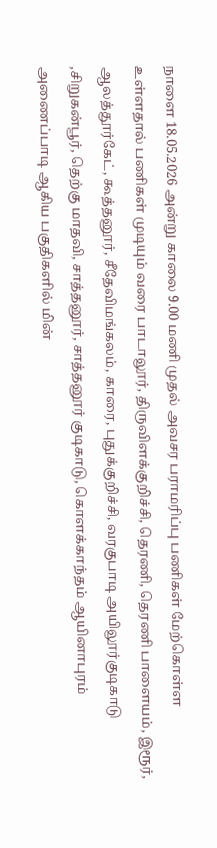நாளை 18.05.2026 அன்று காலை 9.00 மணி முதல் அவசர பராமரிப்பு பணிகள் மேற்கொள்ள உள்ளதால் பணிகள் முடியும் வரை பாடாலூர், திருவிளக்குறிச்சி, தெரணி, தெரணி பாளையம், இரூர், ஆலத்தூர்கேட், கூத்தனூர், சீதேவிமங்கலம், காரை, புதுக்குறிச்சி, வரகுபாடி அயிலூர்குடிகாடு ,சிறுகன்பூர், தெற்கு மாதவி, சாத்தனூர், சாத்தனூர் குடிகாடு, கொளக்காந்தம் ஆயினாபுரம் அணைப்பாடி ஆகிய பகுதிகளில் மின்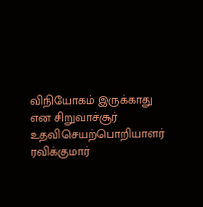விநியோகம் இருக்காது என சிறுவாச்சூர் உதவிசெயற்பொறியாளர் ரவிக்குமார்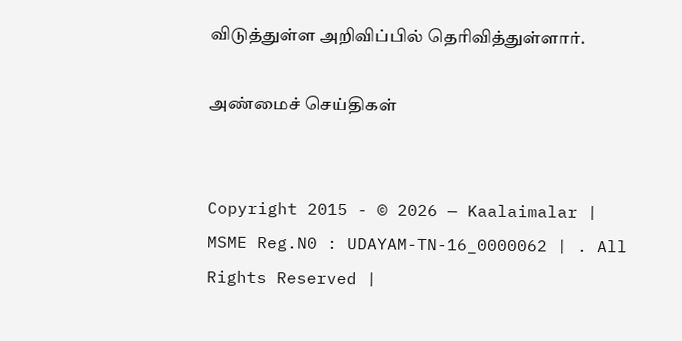விடுத்துள்ள அறிவிப்பில் தெரிவித்துள்ளார்.

அண்மைச் செய்திகள்


Copyright 2015 - © 2026 — Kaalaimalar | MSME Reg.N0 : UDAYAM-TN-16_0000062 | . All Rights Reserved |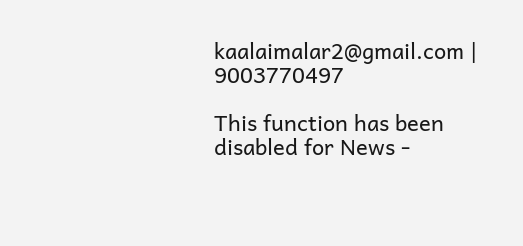kaalaimalar2@gmail.com | 9003770497

This function has been disabled for News -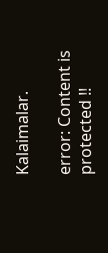Kalaimalar.

error: Content is protected !!